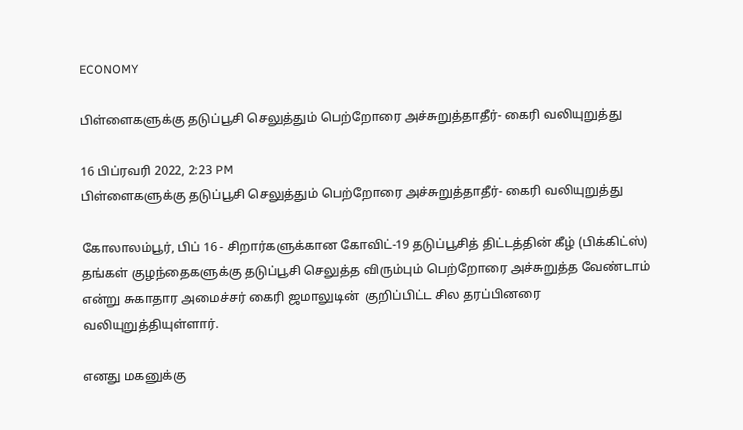ECONOMY

பிள்ளைகளுக்கு தடுப்பூசி செலுத்தும் பெற்றோரை அச்சுறுத்தாதீர்- கைரி வலியுறுத்து

16 பிப்ரவரி 2022, 2:23 PM
பிள்ளைகளுக்கு தடுப்பூசி செலுத்தும் பெற்றோரை அச்சுறுத்தாதீர்- கைரி வலியுறுத்து

கோலாலம்பூர், பிப் 16 - சிறார்களுக்கான கோவிட்-19 தடுப்பூசித் திட்டத்தின் கீழ் (பிக்கிட்ஸ்) தங்கள் குழந்தைகளுக்கு தடுப்பூசி செலுத்த விரும்பும் பெற்றோரை அச்சுறுத்த வேண்டாம் என்று சுகாதார அமைச்சர் கைரி ஜமாலுடின்  குறிப்பிட்ட சில தரப்பினரை வலியுறுத்தியுள்ளார்.

எனது மகனுக்கு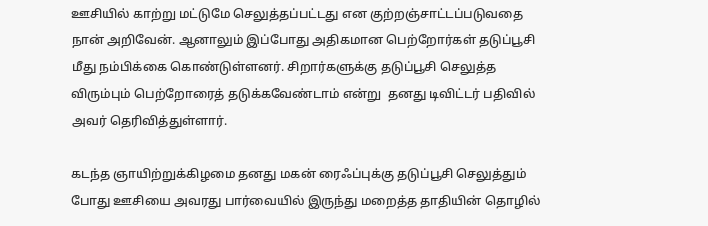ஊசியில் காற்று மட்டுமே செலுத்தப்பட்டது என குற்றஞ்சாட்டப்படுவதை நான் அறிவேன். ஆனாலும் இப்போது அதிகமான பெற்றோர்கள் தடுப்பூசி மீது நம்பிக்கை கொண்டுள்ளனர். சிறார்களுக்கு தடுப்பூசி செலுத்த  விரும்பும் பெற்றோரைத் தடுக்கவேண்டாம் என்று  தனது டிவிட்டர் பதிவில் அவர் தெரிவித்துள்ளார்.

கடந்த ஞாயிற்றுக்கிழமை தனது மகன் ரைஃப்புக்கு தடுப்பூசி செலுத்தும் போது ஊசியை அவரது பார்வையில் இருந்து மறைத்த தாதியின் தொழில்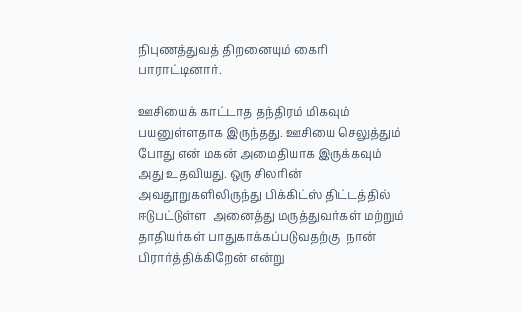நிபுணத்துவத் திறனையும் கைரி பாராட்டினார்.

ஊசியைக் காட்டாத தந்திரம் மிகவும் பயனுள்ளதாக இருந்தது. ஊசியை செலுத்தும் போது என் மகன் அமைதியாக இருக்கவும் அது உதவியது. ஒரு சிலரின் அவதூறுகளிலிருந்து பிக்கிட்ஸ் திட்டத்தில் ஈடுபட்டுள்ள  அனைத்து மருத்துவர்கள் மற்றும் தாதியர்கள் பாதுகாக்கப்படுவதற்கு  நான் பிரார்த்திக்கிறேன் என்று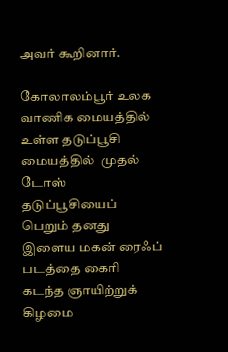அவர் கூறினார்.

கோலாலம்பூர் உலக வாணிக மையத்தில்  உள்ள தடுப்பூசி மையத்தில்  முதல் டோஸ் தடுப்பூசியைப் பெறும் தனது இளைய மகன் ரைஃப் படத்தை கைரி கடந்த ஞாயிற்றுக் கிழமை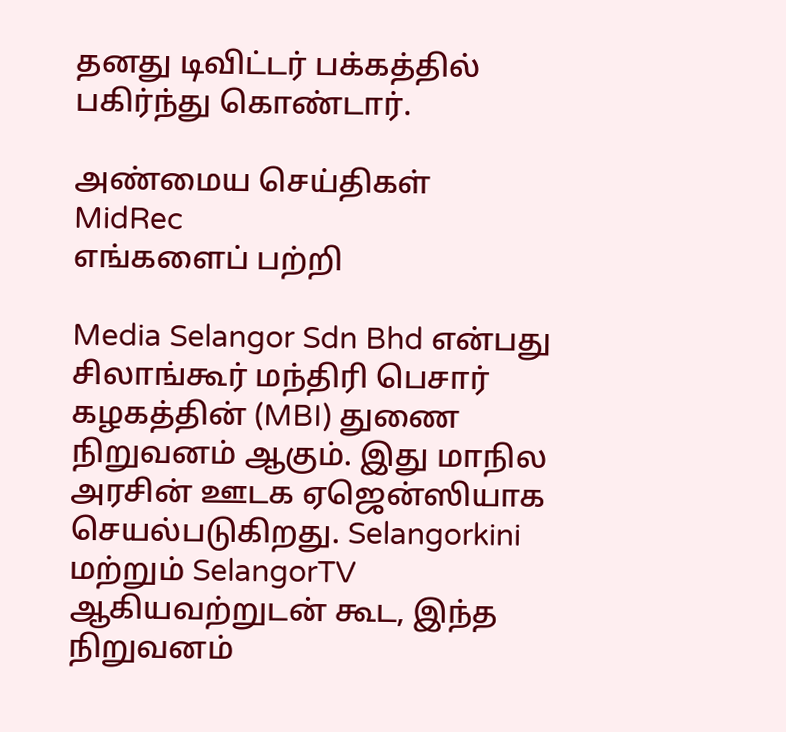தனது டிவிட்டர் பக்கத்தில் பகிர்ந்து கொண்டார்.

அண்மைய செய்திகள்
MidRec
எங்களைப் பற்றி

Media Selangor Sdn Bhd என்பது சிலாங்கூர் மந்திரி பெசார் கழகத்தின் (MBI) துணை நிறுவனம் ஆகும். இது மாநில அரசின் ஊடக ஏஜென்ஸியாக செயல்படுகிறது. Selangorkini மற்றும் SelangorTV ஆகியவற்றுடன் கூட, இந்த நிறுவனம்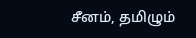சீனம், தமிழும்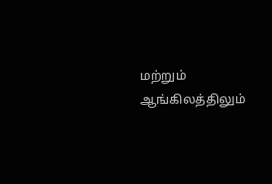மற்றும் ஆங்கிலத்திலும்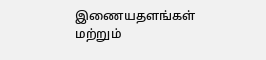இணையதளங்கள் மற்றும்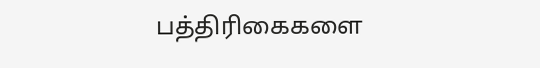பத்திரிகைகளை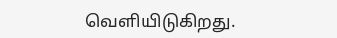வெளியிடுகிறது.